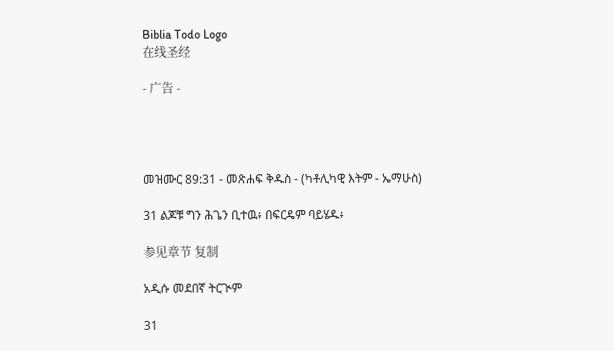Biblia Todo Logo
在线圣经

- 广告 -




መዝሙር 89:31 - መጽሐፍ ቅዱስ - (ካቶሊካዊ እትም - ኤማሁስ)

31 ልጆቹ ግን ሕጌን ቢተዉ፥ በፍርዴም ባይሄዱ፥

参见章节 复制

አዲሱ መደበኛ ትርጒም

31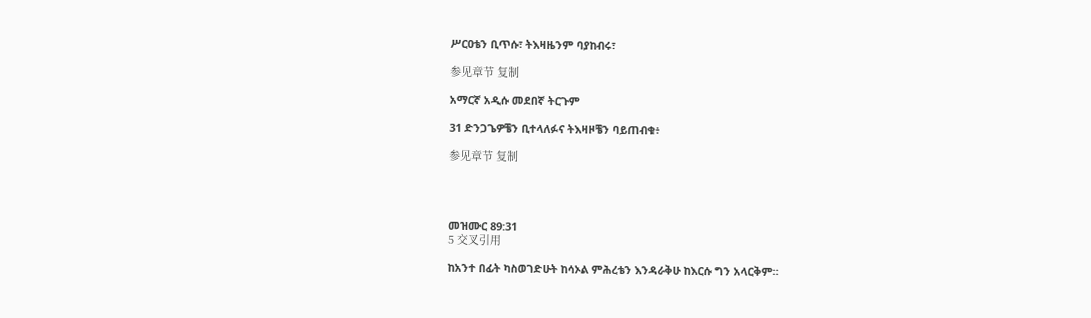ሥርዐቴን ቢጥሱ፣ ትእዛዜንም ባያከብሩ፣

参见章节 复制

አማርኛ አዲሱ መደበኛ ትርጉም

31 ድንጋጌዎቼን ቢተላለፉና ትእዛዞቼን ባይጠብቁ፥

参见章节 复制




መዝሙር 89:31
5 交叉引用

ከአንተ በፊት ካስወገድሁት ከሳኦል ምሕረቴን እንዳራቅሁ ከእርሱ ግን አላርቅም።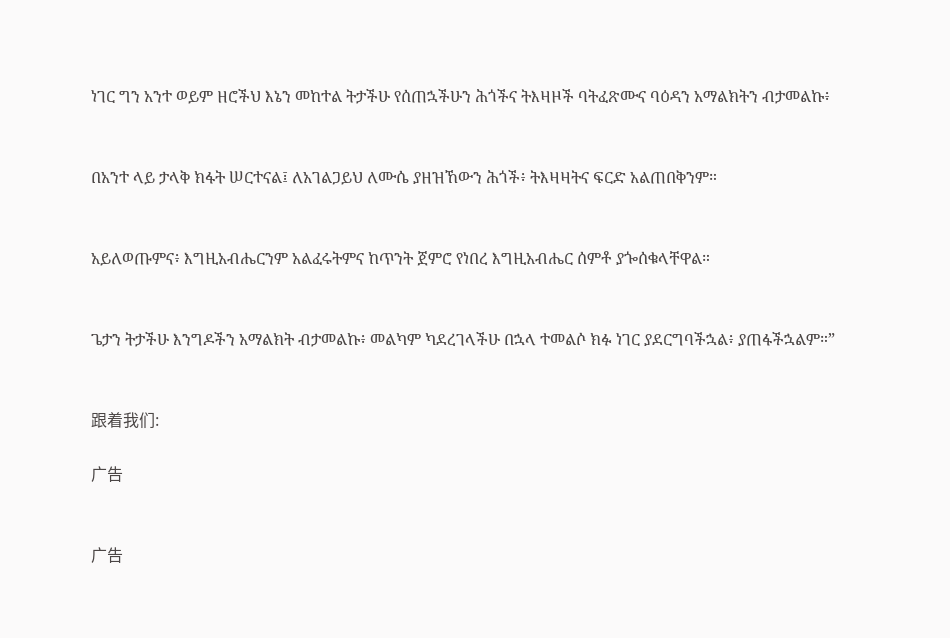ነገር ግን አንተ ወይም ዘሮችህ እኔን መከተል ትታችሁ የሰጠኋችሁን ሕጎችና ትእዛዞች ባትፈጽሙና ባዕዳን አማልክትን ብታመልኩ፥


በአንተ ላይ ታላቅ ክፋት ሠርተናል፤ ለአገልጋይህ ለሙሴ ያዘዝኸውን ሕጎች፥ ትእዛዛትና ፍርድ አልጠበቅንም።


አይለወጡምና፥ እግዚአብሔርንም አልፈሩትምና ከጥንት ጀምሮ የነበረ እግዚአብሔር ሰምቶ ያጐሰቁላቸዋል።


ጌታን ትታችሁ እንግዶችን አማልክት ብታመልኩ፥ መልካም ካደረገላችሁ በኋላ ተመልሶ ክፉ ነገር ያደርግባችኋል፥ ያጠፋችኋልም።”


跟着我们:

广告


广告